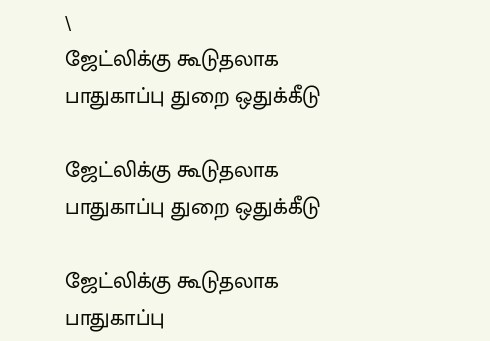\
ஜேட்லிக்கு கூடுதலாக பாதுகாப்பு துறை ஒதுக்கீடு

ஜேட்லிக்கு கூடுதலாக பாதுகாப்பு துறை ஒதுக்கீடு

ஜேட்லிக்கு கூடுதலாக பாதுகாப்பு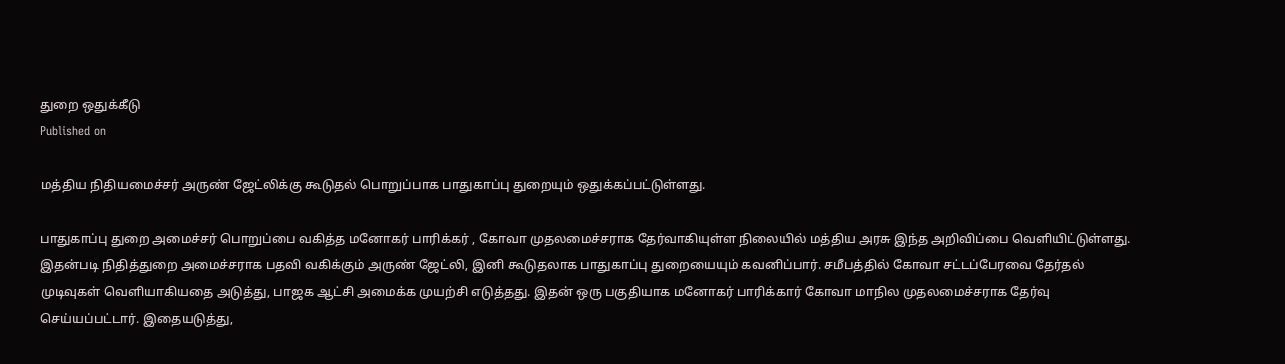துறை ஒதுக்கீடு
Published on

மத்திய நிதியமைச்சர் அருண் ஜேட்லிக்கு கூடுதல் பொறுப்பாக பாதுகாப்பு துறையும் ஒதுக்கப்பட்டுள்ளது.

பாதுகாப்பு துறை அமைச்சர் பொறுப்பை வகித்த மனோகர் பாரிக்கர் , கோவா முதலமைச்சராக தேர்வாகியுள்ள நிலையில் மத்திய அரசு இந்த அறிவிப்பை வெளியிட்டுள்ளது. இதன்படி நிதித்துறை அமைச்சராக பதவி வகிக்கும் அருண் ஜேட்லி, இனி கூடுதலாக பாதுகாப்பு துறையையும் கவனிப்பார். சமீபத்தில் கோவா சட்டப்பேரவை தேர்தல் முடிவுகள் வெளியாகியதை அடுத்து, பாஜக ஆட்சி அமைக்க முயற்சி எடுத்தது. இதன் ஒரு பகுதியாக மனோகர் பாரிக்கார் கோவா மாநில முதலமைச்சராக தேர்வு செய்யப்பட்டார். இதையடுத்து,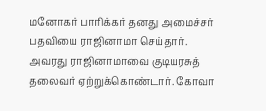மனோகர் பாரிக்கர் தனது அமைச்சர் பதவியை ராஜினாமா செய்தார். அவரது ராஜினாமாவை குடியரசுத் தலைவர் ஏற்றுக்கொண்டார். கோவா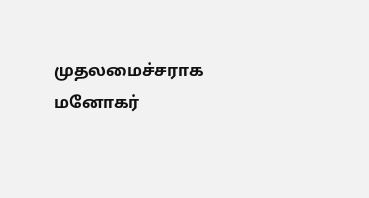முதலமைச்சராக மனோகர்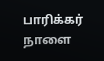பாரிக்கர் நாளை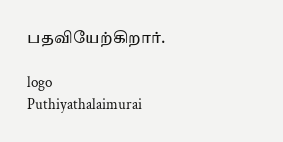பதவியேற்கிறார்.

logo
Puthiyathalaimurai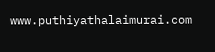www.puthiyathalaimurai.com